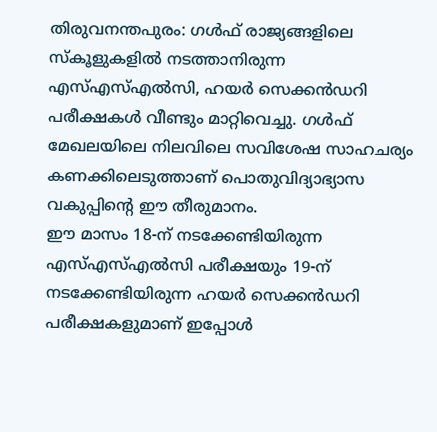തിരുവനന്തപുരം: ഗൾഫ് രാജ്യങ്ങളിലെ സ്കൂളുകളിൽ നടത്താനിരുന്ന എസ്എസ്എൽസി, ഹയർ സെക്കൻഡറി പരീക്ഷകൾ വീണ്ടും മാറ്റിവെച്ചു. ഗൾഫ് മേഖലയിലെ നിലവിലെ സവിശേഷ സാഹചര്യം കണക്കിലെടുത്താണ് പൊതുവിദ്യാഭ്യാസ വകുപ്പിന്റെ ഈ തീരുമാനം.
ഈ മാസം 18-ന് നടക്കേണ്ടിയിരുന്ന എസ്എസ്എൽസി പരീക്ഷയും 19-ന് നടക്കേണ്ടിയിരുന്ന ഹയർ സെക്കൻഡറി പരീക്ഷകളുമാണ് ഇപ്പോൾ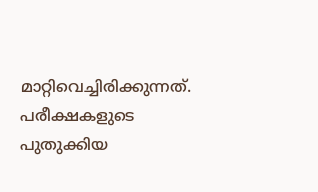മാറ്റിവെച്ചിരിക്കുന്നത്. പരീക്ഷകളുടെ പുതുക്കിയ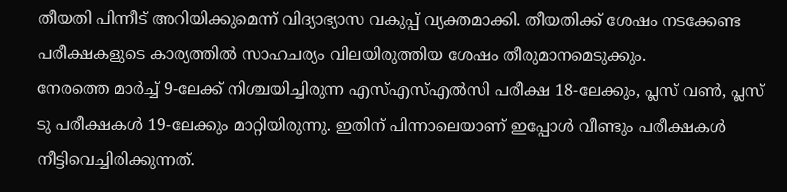തീയതി പിന്നീട് അറിയിക്കുമെന്ന് വിദ്യാഭ്യാസ വകുപ്പ് വ്യക്തമാക്കി. തീയതിക്ക് ശേഷം നടക്കേണ്ട പരീക്ഷകളുടെ കാര്യത്തിൽ സാഹചര്യം വിലയിരുത്തിയ ശേഷം തീരുമാനമെടുക്കും.
നേരത്തെ മാർച്ച് 9-ലേക്ക് നിശ്ചയിച്ചിരുന്ന എസ്എസ്എൽസി പരീക്ഷ 18-ലേക്കും, പ്ലസ് വൺ, പ്ലസ് ടു പരീക്ഷകൾ 19-ലേക്കും മാറ്റിയിരുന്നു. ഇതിന് പിന്നാലെയാണ് ഇപ്പോൾ വീണ്ടും പരീക്ഷകൾ നീട്ടിവെച്ചിരിക്കുന്നത്.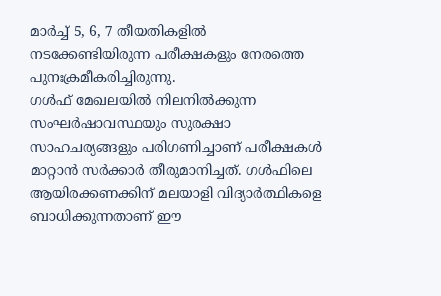മാർച്ച് 5, 6, 7 തീയതികളിൽ നടക്കേണ്ടിയിരുന്ന പരീക്ഷകളും നേരത്തെ പുനഃക്രമീകരിച്ചിരുന്നു.
ഗൾഫ് മേഖലയിൽ നിലനിൽക്കുന്ന സംഘർഷാവസ്ഥയും സുരക്ഷാ സാഹചര്യങ്ങളും പരിഗണിച്ചാണ് പരീക്ഷകൾ മാറ്റാൻ സർക്കാർ തീരുമാനിച്ചത്. ഗൾഫിലെ ആയിരക്കണക്കിന് മലയാളി വിദ്യാർത്ഥികളെ ബാധിക്കുന്നതാണ് ഈ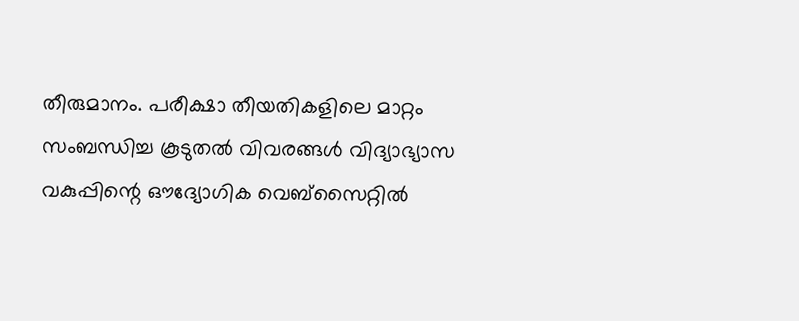തീരുമാനം. പരീക്ഷാ തീയതികളിലെ മാറ്റം സംബന്ധിച്ച കൂടുതൽ വിവരങ്ങൾ വിദ്യാഭ്യാസ വകുപ്പിന്റെ ഔദ്യോഗിക വെബ്സൈറ്റിൽ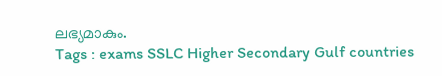ലഭ്യമാകും.
Tags : exams SSLC Higher Secondary Gulf countries